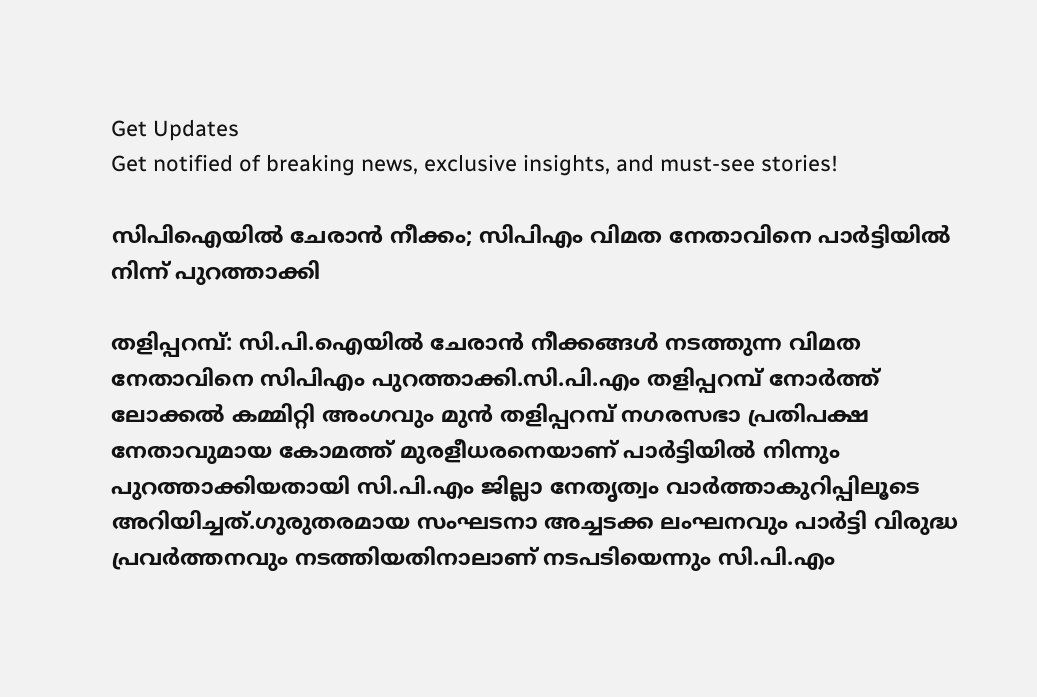Get Updates
Get notified of breaking news, exclusive insights, and must-see stories!

സിപിഐയില്‍ ചേരാന്‍ നീക്കം; സിപിഎം വിമത നേതാവിനെ പാര്‍ട്ടിയില്‍ നിന്ന് പുറത്താക്കി

തളിപ്പറമ്പ്: സി.പി.ഐയില്‍ ചേരാന്‍ നീക്കങ്ങള്‍ നടത്തുന്ന വിമത നേതാവിനെ സിപിഎം പുറത്താക്കി.സി.പി.എം തളിപ്പറമ്പ് നോര്‍ത്ത് ലോക്കല്‍ കമ്മിറ്റി അംഗവും മുന്‍ തളിപ്പറമ്പ് നഗരസഭാ പ്രതിപക്ഷ നേതാവുമായ കോമത്ത് മുരളീധരനെയാണ് പാര്‍ട്ടിയില്‍ നിന്നും പുറത്താക്കിയതായി സി.പി.എം ജില്ലാ നേതൃത്വം വാര്‍ത്താകുറിപ്പിലൂടെ അറിയിച്ചത്.ഗുരുതരമായ സംഘടനാ അച്ചടക്ക ലംഘനവും പാര്‍ട്ടി വിരുദ്ധ പ്രവര്‍ത്തനവും നടത്തിയതിനാലാണ് നടപടിയെന്നും സി.പി.എം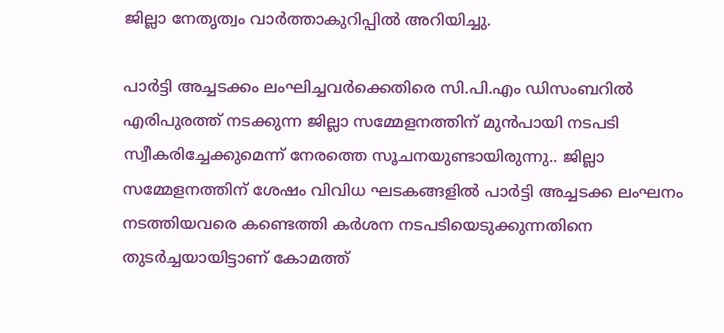ജില്ലാ നേതൃത്വം വാര്‍ത്താകുറിപ്പില്‍ അറിയിച്ചു.

പാര്‍ട്ടി അച്ചടക്കം ലംഘിച്ചവര്‍ക്കെതിരെ സി.പി.എം ഡിസംബറില്‍ എരിപുരത്ത് നടക്കുന്ന ജില്ലാ സമ്മേളനത്തിന് മുന്‍പായി നടപടി സ്വീകരിച്ചേക്കുമെന്ന് നേരത്തെ സൂചനയുണ്ടായിരുന്നു.. ജില്ലാ സമ്മേളനത്തിന് ശേഷം വിവിധ ഘടകങ്ങളില്‍ പാര്‍ട്ടി അച്ചടക്ക ലംഘനം നടത്തിയവരെ കണ്ടെത്തി കര്‍ശന നടപടിയെടുക്കുന്നതിനെ തുടര്‍ച്ചയായിട്ടാണ് കോമത്ത്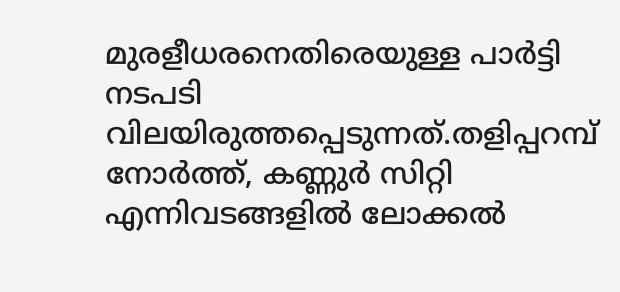മുരളീധരനെതിരെയുള്ള പാര്‍ട്ടി നടപടി വിലയിരുത്തപ്പെടുന്നത്.തളിപ്പറമ്പ് നോര്‍ത്ത്, കണ്ണുര്‍ സിറ്റി എന്നിവടങ്ങളില്‍ ലോക്കല്‍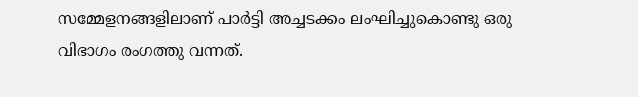സമ്മേളനങ്ങളിലാണ് പാര്‍ട്ടി അച്ചടക്കം ലംഘിച്ചുകൊണ്ടു ഒരു വിഭാഗം രംഗത്തു വന്നത്.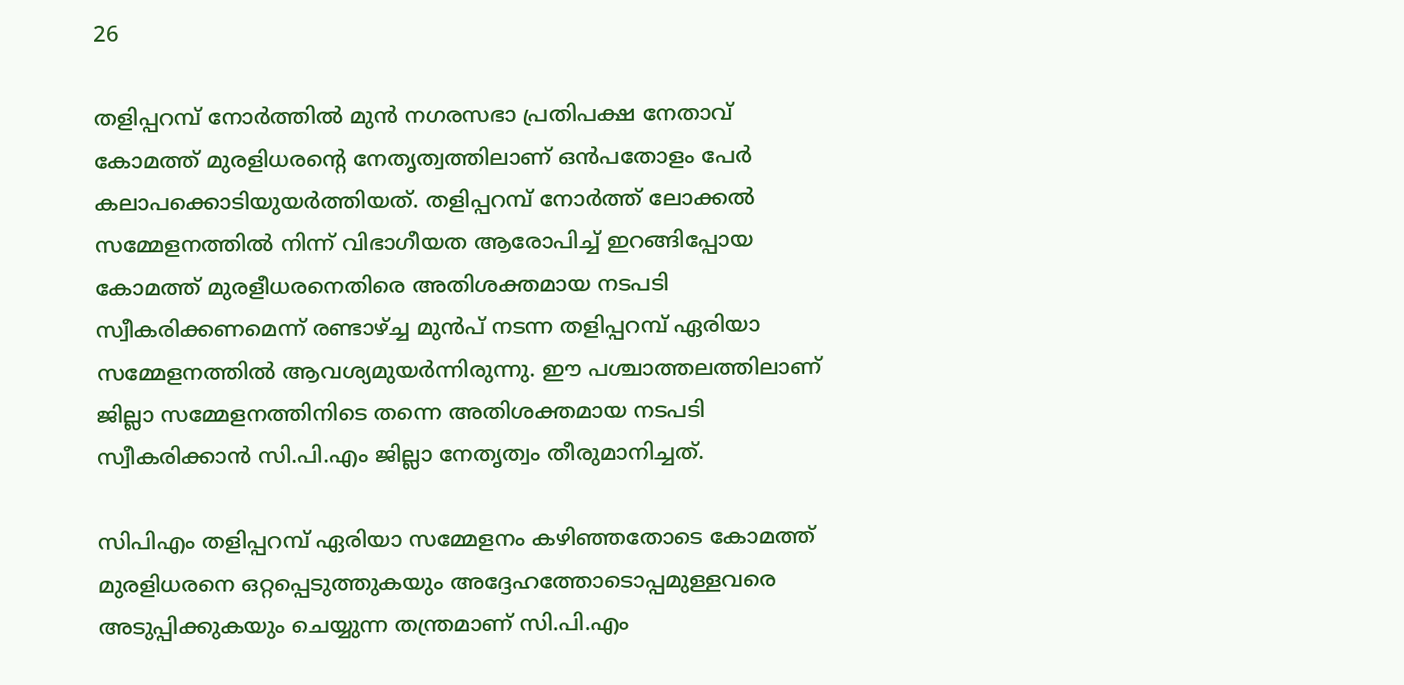26

തളിപ്പറമ്പ് നോര്‍ത്തില്‍ മുന്‍ നഗരസഭാ പ്രതിപക്ഷ നേതാവ് കോമത്ത് മുരളിധരന്റെ നേതൃത്വത്തിലാണ് ഒന്‍പതോളം പേര്‍ കലാപക്കൊടിയുയര്‍ത്തിയത്. തളിപ്പറമ്പ് നോര്‍ത്ത് ലോക്കല്‍ സമ്മേളനത്തില്‍ നിന്ന് വിഭാഗീയത ആരോപിച്ച് ഇറങ്ങിപ്പോയ കോമത്ത് മുരളീധരനെതിരെ അതിശക്തമായ നടപടി സ്വീകരിക്കണമെന്ന് രണ്ടാഴ്ച്ച മുന്‍പ് നടന്ന തളിപ്പറമ്പ് ഏരിയാ സമ്മേളനത്തില്‍ ആവശ്യമുയര്‍ന്നിരുന്നു. ഈ പശ്ചാത്തലത്തിലാണ് ജില്ലാ സമ്മേളനത്തിനിടെ തന്നെ അതിശക്തമായ നടപടി സ്വീകരിക്കാന്‍ സി.പി.എം ജില്ലാ നേതൃത്വം തീരുമാനിച്ചത്.

സിപിഎം തളിപ്പറമ്പ് ഏരിയാ സമ്മേളനം കഴിഞ്ഞതോടെ കോമത്ത് മുരളിധരനെ ഒറ്റപ്പെടുത്തുകയും അദ്ദേഹത്തോടൊപ്പമുള്ളവരെ അടുപ്പിക്കുകയും ചെയ്യുന്ന തന്ത്രമാണ് സി.പി.എം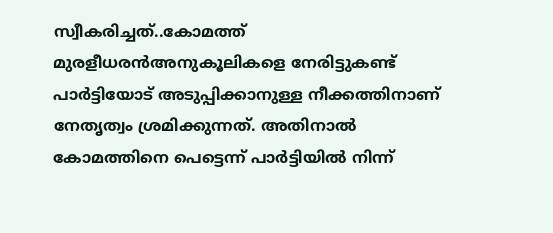സ്വീകരിച്ചത്..കോമത്ത് മുരളീധരന്‍അനുകൂലികളെ നേരിട്ടുകണ്ട് പാര്‍ട്ടിയോട് അടുപ്പിക്കാനുള്ള നീക്കത്തിനാണ് നേതൃത്വം ശ്രമിക്കുന്നത്. അതിനാല്‍ കോമത്തിനെ പെട്ടെന്ന് പാര്‍ട്ടിയില്‍ നിന്ന്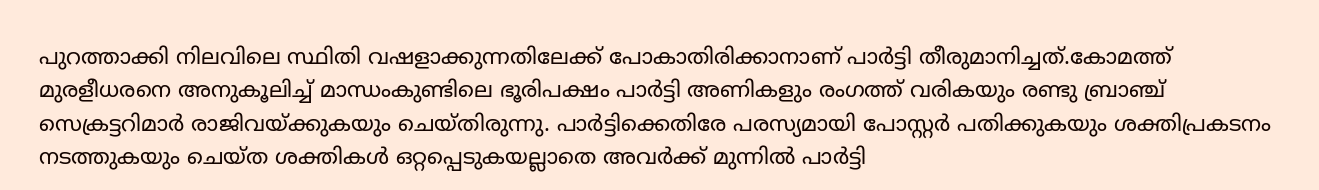പുറത്താക്കി നിലവിലെ സ്ഥിതി വഷളാക്കുന്നതിലേക്ക് പോകാതിരിക്കാനാണ് പാര്‍ട്ടി തീരുമാനിച്ചത്.കോമത്ത് മുരളീധരനെ അനുകൂലിച്ച് മാന്ധംകുണ്ടിലെ ഭൂരിപക്ഷം പാര്‍ട്ടി അണികളും രംഗത്ത് വരികയും രണ്ടു ബ്രാഞ്ച് സെക്രട്ടറിമാര്‍ രാജിവയ്ക്കുകയും ചെയ്തിരുന്നു. പാര്‍ട്ടിക്കെതിരേ പരസ്യമായി പോസ്റ്റര്‍ പതിക്കുകയും ശക്തിപ്രകടനം നടത്തുകയും ചെയ്ത ശക്തികള്‍ ഒറ്റപ്പെടുകയല്ലാതെ അവര്‍ക്ക് മുന്നില്‍ പാര്‍ട്ടി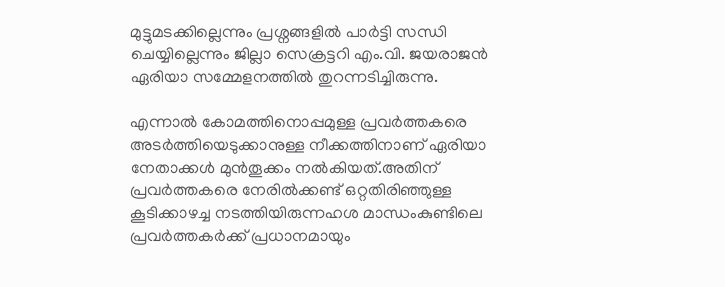മുട്ടുമടക്കില്ലെന്നും പ്രശ്നങ്ങളില്‍ പാര്‍ട്ടി സന്ധി ചെയ്യില്ലെന്നും ജില്ലാ സെക്രട്ടറി എം.വി. ജയരാജന്‍ ഏരിയാ സമ്മേളനത്തില്‍ തുറന്നടിച്ചിരുന്നു.

എന്നാല്‍ കോമത്തിനൊപ്പമുള്ള പ്രവര്‍ത്തകരെ അടര്‍ത്തിയെടുക്കാനുള്ള നീക്കത്തിനാണ് ഏരിയാ നേതാക്കള്‍ മുന്‍തൂക്കം നല്‍കിയത്.അതിന് പ്രവര്‍ത്തകരെ നേരില്‍ക്കണ്ട് ഒറ്റതിരിഞ്ഞുള്ള കൂടിക്കാഴച്ച നടത്തിയിരുന്നഹശ മാന്ധംകുണ്ടിലെ പ്രവര്‍ത്തകര്‍ക്ക് പ്രധാനമായും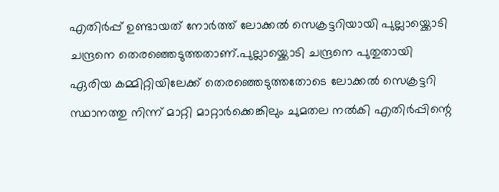എതിര്‍പ്പ് ഉണ്ടായത് നോര്‍ത്ത് ലോക്കല്‍ സെക്രട്ടറിയായി പുല്ലായ്ക്കൊടി ചന്ദ്രനെ തെരഞ്ഞെടുത്തതാണ്.പുല്ലായ്ക്കൊടി ചന്ദ്രനെ പുതുതായി ഏരിയ കമ്മിറ്റിയിലേക്ക് തെരഞ്ഞെടുത്തതോടെ ലോക്കല്‍ സെക്രട്ടറി സ്ഥാനത്തു നിന്ന് മാറ്റി മാറ്റാര്‍ക്കെങ്കിലും ചുമതല നല്‍കി എതിര്‍പ്പിന്റെ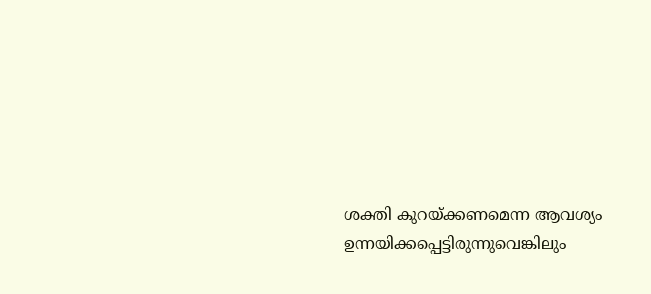ശക്തി കുറയ്ക്കണമെന്ന ആവശ്യം ഉന്നയിക്കപ്പെട്ടിരുന്നുവെങ്കിലും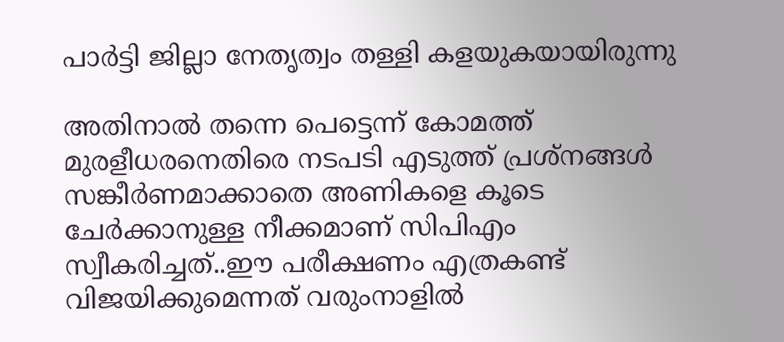പാര്‍ട്ടി ജില്ലാ നേതൃത്വം തള്ളി കളയുകയായിരുന്നു

അതിനാല്‍ തന്നെ പെട്ടെന്ന് കോമത്ത് മുരളീധരനെതിരെ നടപടി എടുത്ത് പ്രശ്നങ്ങള്‍ സങ്കീര്‍ണമാക്കാതെ അണികളെ കൂടെ ചേര്‍ക്കാനുള്ള നീക്കമാണ് സിപിഎം സ്വീകരിച്ചത്..ഈ പരീക്ഷണം എത്രകണ്ട് വിജയിക്കുമെന്നത് വരുംനാളില്‍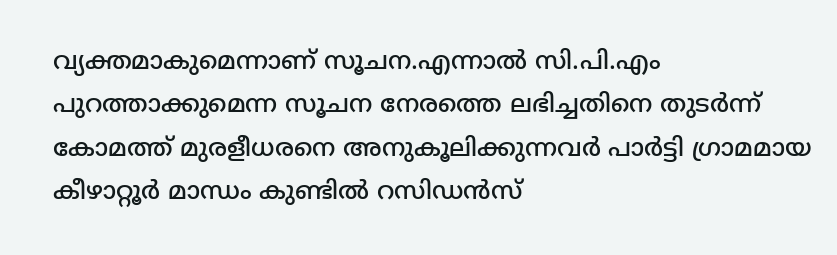വ്യക്തമാകുമെന്നാണ് സൂചന.എന്നാല്‍ സി.പി.എം പുറത്താക്കുമെന്ന സൂചന നേരത്തെ ലഭിച്ചതിനെ തുടര്‍ന്ന് കോമത്ത് മുരളീധരനെ അനുകൂലിക്കുന്നവര്‍ പാര്‍ട്ടി ഗ്രാമമായ കീഴാറ്റൂര്‍ മാന്ധം കുണ്ടില്‍ റസിഡന്‍സ്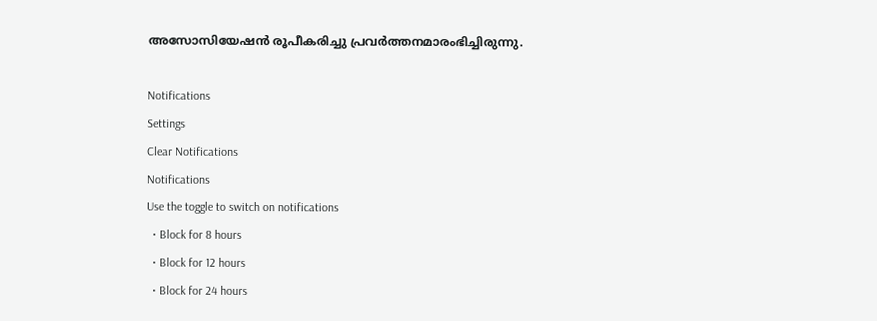അസോസിയേഷന്‍ രൂപീകരിച്ചു പ്രവര്‍ത്തനമാരംഭിച്ചിരുന്നു.

Notifications
Settings
Clear Notifications
Notifications
Use the toggle to switch on notifications
  • Block for 8 hours
  • Block for 12 hours
  • Block for 24 hours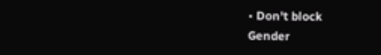• Don't block
Gender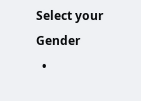Select your Gender
  •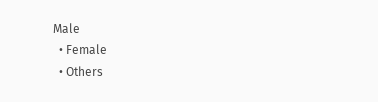Male
  • Female
  • Others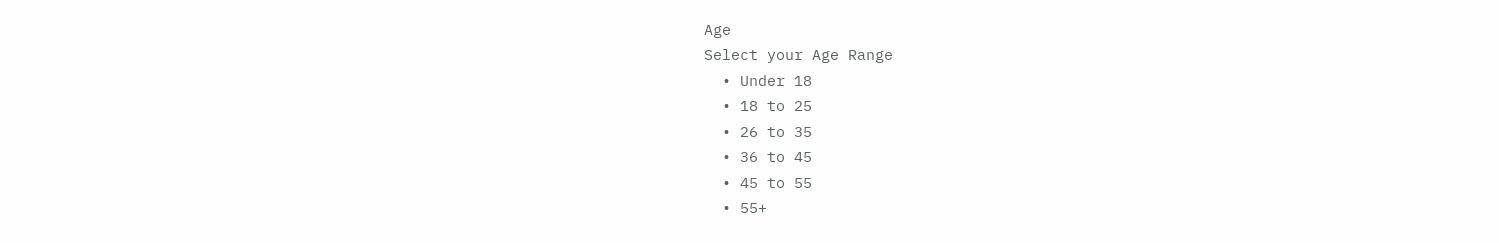Age
Select your Age Range
  • Under 18
  • 18 to 25
  • 26 to 35
  • 36 to 45
  • 45 to 55
  • 55+